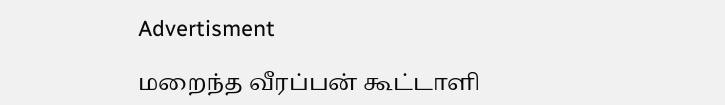Advertisment

மறைந்த வீரப்பன் கூட்டாளி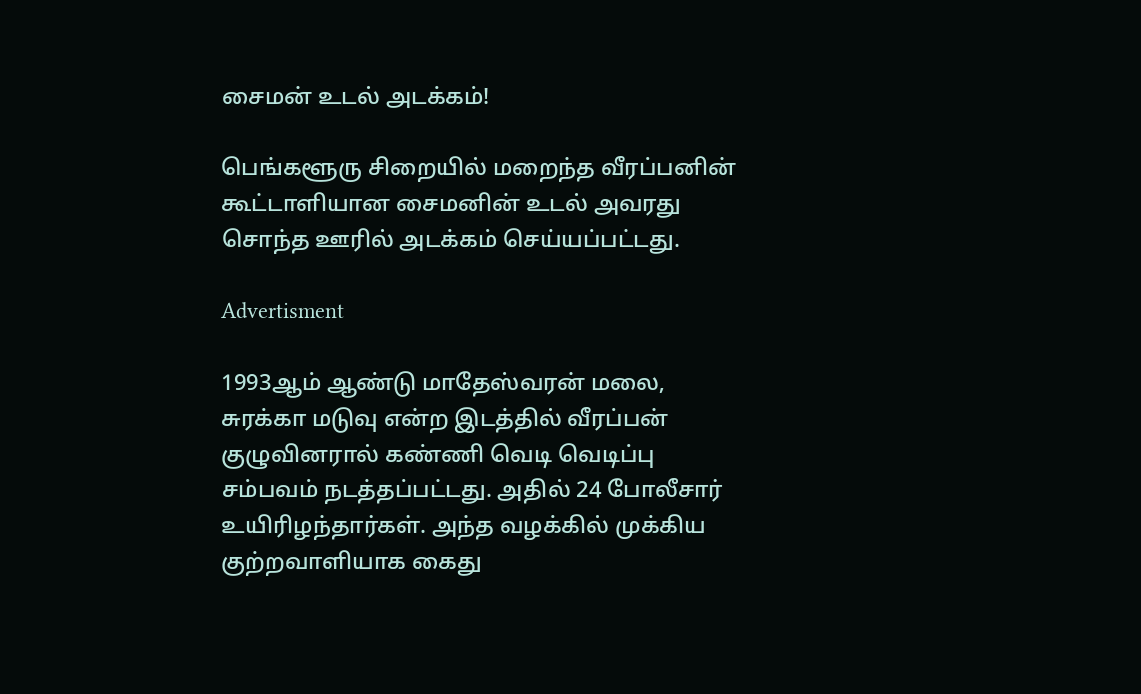சைமன் உடல் அடக்கம்!

பெங்களூரு சிறையில் மறைந்த வீரப்பனின் கூட்டாளியான சைமனின் உடல் அவரது சொந்த ஊரில் அடக்கம் செய்யப்பட்டது.

Advertisment

1993ஆம் ஆண்டு மாதேஸ்வரன் மலை, சுரக்கா மடுவு என்ற இடத்தில் வீரப்பன் குழுவினரால் கண்ணி வெடி வெடிப்பு சம்பவம் நடத்தப்பட்டது. அதில் 24 போலீசார் உயிரிழந்தார்கள். அந்த வழக்கில் முக்கிய குற்றவாளியாக கைது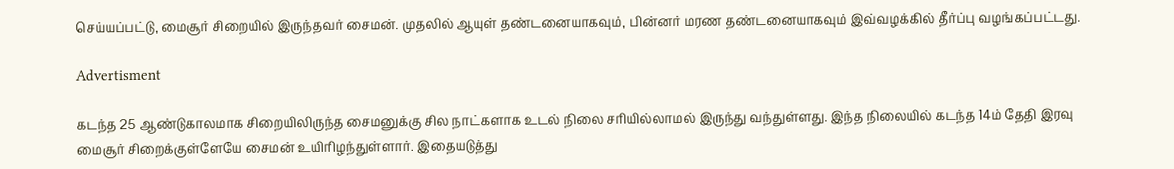செய்யப்பட்டு, மைசூர் சிறையில் இருந்தவர் சைமன். முதலில் ஆயுள் தண்டனையாகவும், பின்னர் மரண தண்டனையாகவும் இவ்வழக்கில் தீர்ப்பு வழங்கப்பட்டது.

Advertisment

கடந்த 25 ஆண்டுகாலமாக சிறையிலிருந்த சைமனுக்கு சில நாட்களாக உடல் நிலை சரியில்லாமல் இருந்து வந்துள்ளது. இந்த நிலையில் கடந்த 14ம் தேதி இரவு மைசூர் சிறைக்குள்ளேயே சைமன் உயிரிழந்துள்ளார். இதையடுத்து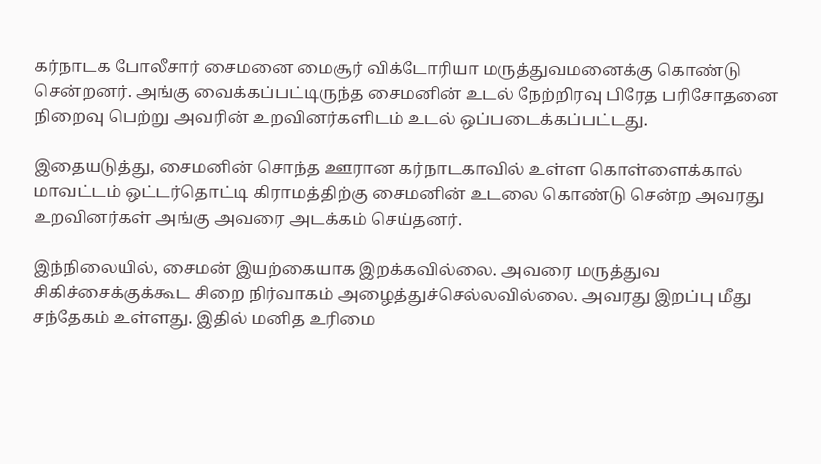கர்நாடக போலீசார் சைமனை மைசூர் விக்டோரியா மருத்துவமனைக்கு கொண்டு சென்றனர். அங்கு வைக்கப்பட்டிருந்த சைமனின் உடல் நேற்றிரவு பிரேத பரிசோதனை நிறைவு பெற்று அவரின் உறவினர்களிடம் உடல் ஒப்படைக்கப்பட்டது.

இதையடுத்து, சைமனின் சொந்த ஊரான கர்நாடகாவில் உள்ள கொள்ளைக்கால் மாவட்டம் ஒட்டர்தொட்டி கிராமத்திற்கு சைமனின் உடலை கொண்டு சென்ற அவரது உறவினர்கள் அங்கு அவரை அடக்கம் செய்தனர்.

இந்நிலையில், சைமன் இயற்கையாக இறக்கவில்லை. அவரை மருத்துவ சிகிச்சைக்குக்கூட சிறை நிர்வாகம் அழைத்துச்செல்லவில்லை. அவரது இறப்பு மீது சந்தேகம் உள்ளது. இதில் மனித உரிமை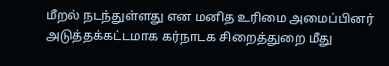மீறல் நடந்துள்ளது என மனித உரிமை அமைப்பினர் அடுத்தக்கட்டமாக கர்நாடக சிறைத்துறை மீது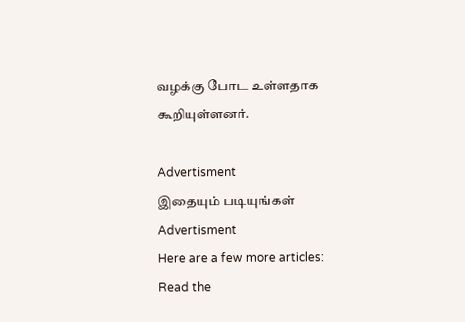வழக்கு போட உள்ளதாக கூறியுள்ளனர்.

Advertisment
இதையும் படியுங்கள்
Advertisment
Here are a few more articles:
Read the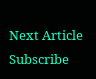Next Article
Subscribe